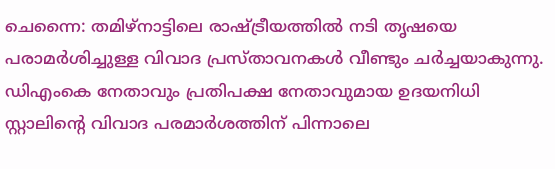ചെന്നൈ: തമിഴ്നാട്ടിലെ രാഷ്ട്രീയത്തിൽ നടി തൃഷയെ പരാമർശിച്ചുള്ള വിവാദ പ്രസ്താവനകൾ വീണ്ടും ചർച്ചയാകുന്നു. ഡിഎംകെ നേതാവും പ്രതിപക്ഷ നേതാവുമായ ഉദയനിധി സ്റ്റാലിന്റെ വിവാദ പരമാർശത്തിന് പിന്നാലെ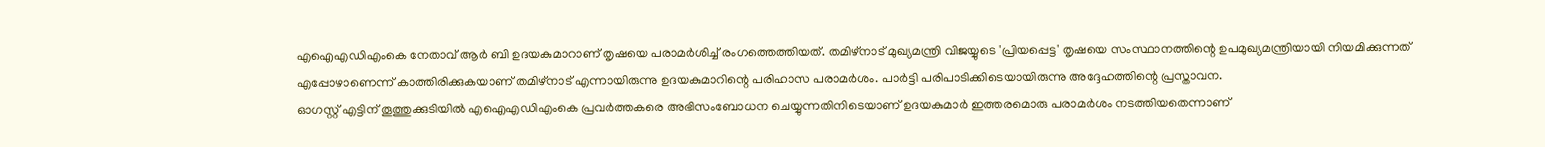എഐഎഡിഎംകെ നേതാവ് ആർ ബി ഉദയകുമാറാണ് തൃഷയെ പരാമർശിച്ച് രംഗത്തെത്തിയത്. തമിഴ്നാട് മുഖ്യമന്ത്രി വിജയ്യുടെ 'പ്രിയപ്പെട്ട' തൃഷയെ സംസ്ഥാനത്തിന്റെ ഉപമുഖ്യമന്ത്രിയായി നിയമിക്കുന്നത് എപ്പോഴാണെന്ന് കാത്തിരിക്കുകയാണ് തമിഴ്നാട് എന്നായിരുന്നു ഉദയകുമാറിന്റെ പരിഹാസ പരാമർശം. പാർട്ടി പരിപാടിക്കിടെയായിരുന്നു അദ്ദേഹത്തിന്റെ പ്രസ്താവന.
ഓഗസ്റ്റ് എട്ടിന് തൂത്തുക്കുടിയിൽ എഐഎഡിഎംകെ പ്രവർത്തകരെ അഭിസംബോധന ചെയ്യുന്നതിനിടെയാണ് ഉദയകുമാർ ഇത്തരമൊരു പരാമർശം നടത്തിയതെന്നാണ്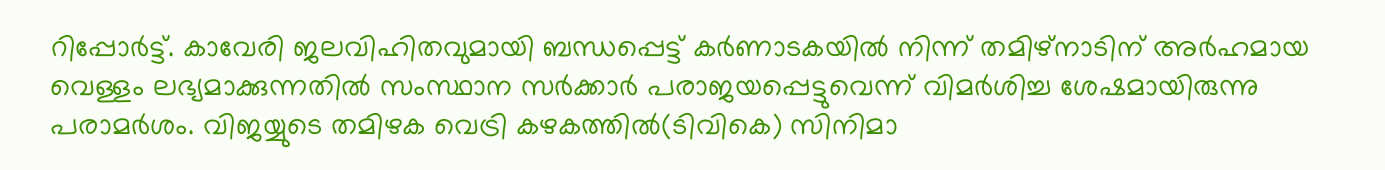റിപ്പോർട്ട്. കാവേരി ജലവിഹിതവുമായി ബന്ധപ്പെട്ട് കർണാടകയിൽ നിന്ന് തമിഴ്നാടിന് അർഹമായ വെള്ളം ലഭ്യമാക്കുന്നതിൽ സംസ്ഥാന സർക്കാർ പരാജയപ്പെട്ടുവെന്ന് വിമർശിച്ച ശേഷമായിരുന്നു പരാമർശം. വിജയ്യുടെ തമിഴക വെട്രി കഴകത്തിൽ(ടിവികെ) സിനിമാ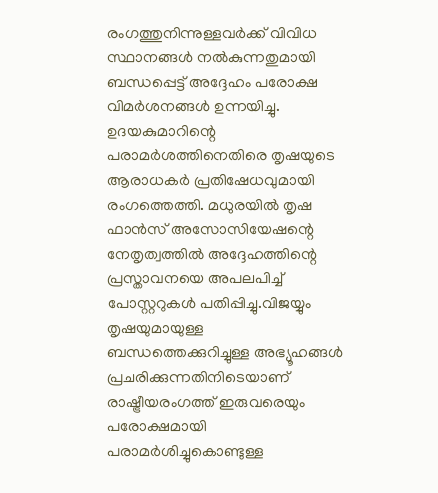രംഗത്തുനിന്നുള്ളവർക്ക് വിവിധ സ്ഥാനങ്ങൾ നൽകുന്നതുമായി ബന്ധപ്പെട്ട് അദ്ദേഹം പരോക്ഷ വിമർശനങ്ങൾ ഉന്നയിച്ചു.
ഉദയകുമാറിന്റെ പരാമർശത്തിനെതിരെ തൃഷയുടെ ആരാധകർ പ്രതിഷേധവുമായി രംഗത്തെത്തി. മധുരയിൽ തൃഷ ഫാൻസ് അസോസിയേഷന്റെ നേതൃത്വത്തിൽ അദ്ദേഹത്തിന്റെ പ്രസ്താവനയെ അപലപിച്ച് പോസ്റ്ററുകൾ പതിപ്പിച്ചു.വിജയ്യും തൃഷയുമായുള്ള ബന്ധത്തെക്കുറിച്ചുള്ള അഭ്യൂഹങ്ങൾ പ്രചരിക്കുന്നതിനിടെയാണ് രാഷ്ട്രീയരംഗത്ത് ഇരുവരെയും പരോക്ഷമായി പരാമർശിച്ചുകൊണ്ടുള്ള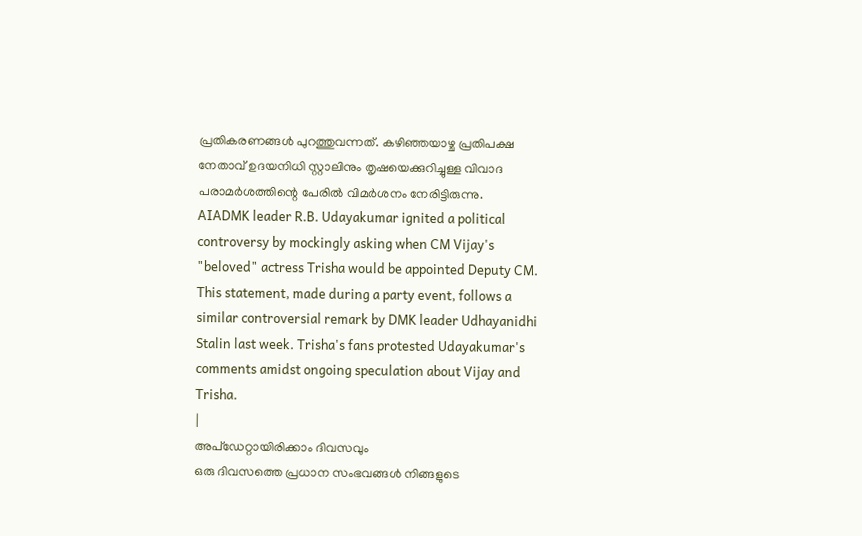പ്രതികരണങ്ങൾ പുറത്തുവന്നത്. കഴിഞ്ഞയാഴ്ച പ്രതിപക്ഷ നേതാവ് ഉദയനിധി സ്റ്റാലിനും തൃഷയെക്കുറിച്ചുള്ള വിവാദ പരാമർശത്തിന്റെ പേരിൽ വിമർശനം നേരിട്ടിരുന്നു.
AIADMK leader R.B. Udayakumar ignited a political controversy by mockingly asking when CM Vijay's "beloved" actress Trisha would be appointed Deputy CM. This statement, made during a party event, follows a similar controversial remark by DMK leader Udhayanidhi Stalin last week. Trisha's fans protested Udayakumar's comments amidst ongoing speculation about Vijay and Trisha.
|
അപ്ഡേറ്റായിരിക്കാം ദിവസവും
ഒരു ദിവസത്തെ പ്രധാന സംഭവങ്ങൾ നിങ്ങളുടെ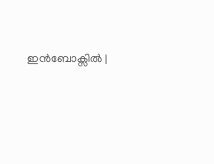ഇൻബോക്സിൽ |